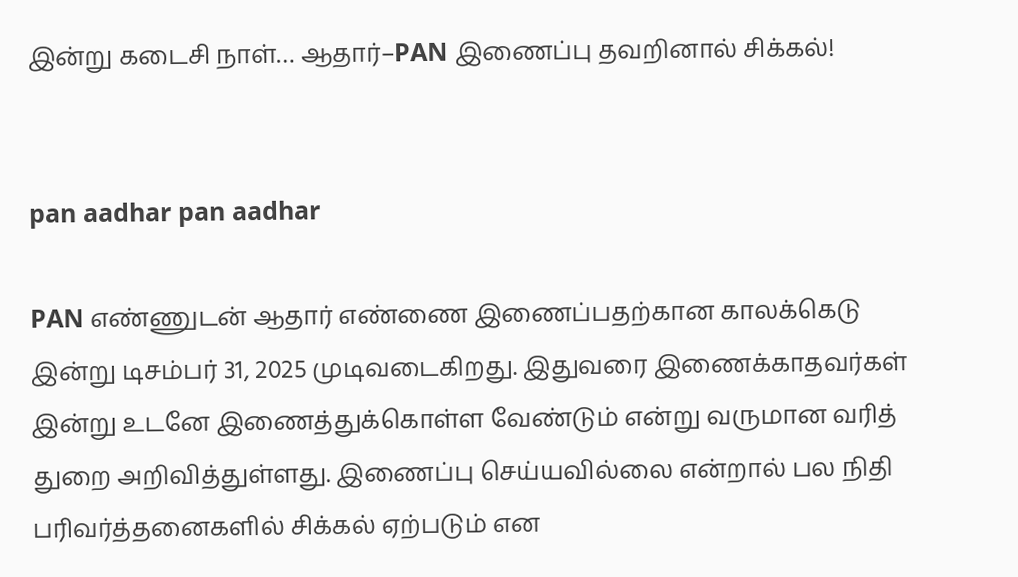இன்று கடைசி நாள்… ஆதார்–PAN இணைப்பு தவறினால் சிக்கல்!


pan aadhar pan aadhar

PAN எண்ணுடன் ஆதார் எண்ணை இணைப்பதற்கான காலக்கெடு இன்று டிசம்பர் 31, 2025 முடிவடைகிறது. இதுவரை இணைக்காதவர்கள் இன்று உடனே இணைத்துக்கொள்ள வேண்டும் என்று வருமான வரித் துறை அறிவித்துள்ளது. இணைப்பு செய்யவில்லை என்றால் பல நிதி பரிவர்த்தனைகளில் சிக்கல் ஏற்படும் என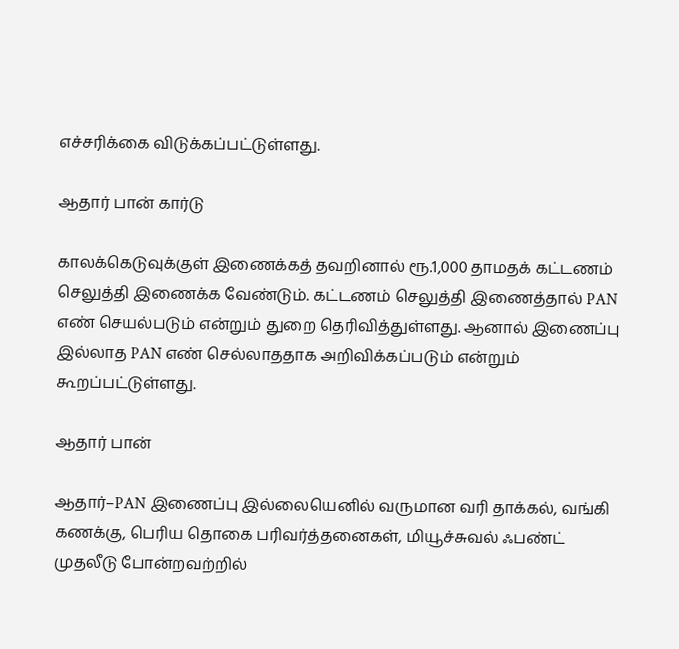எச்சரிக்கை விடுக்கப்பட்டுள்ளது.

ஆதார் பான் கார்டு

காலக்கெடுவுக்குள் இணைக்கத் தவறினால் ரூ.1,000 தாமதக் கட்டணம் செலுத்தி இணைக்க வேண்டும். கட்டணம் செலுத்தி இணைத்தால் PAN எண் செயல்படும் என்றும் துறை தெரிவித்துள்ளது. ஆனால் இணைப்பு இல்லாத PAN எண் செல்லாததாக அறிவிக்கப்படும் என்றும் கூறப்பட்டுள்ளது.

ஆதார் பான்

ஆதார்–PAN இணைப்பு இல்லையெனில் வருமான வரி தாக்கல், வங்கி கணக்கு, பெரிய தொகை பரிவர்த்தனைகள், மியூச்சுவல் ஃபண்ட் முதலீடு போன்றவற்றில்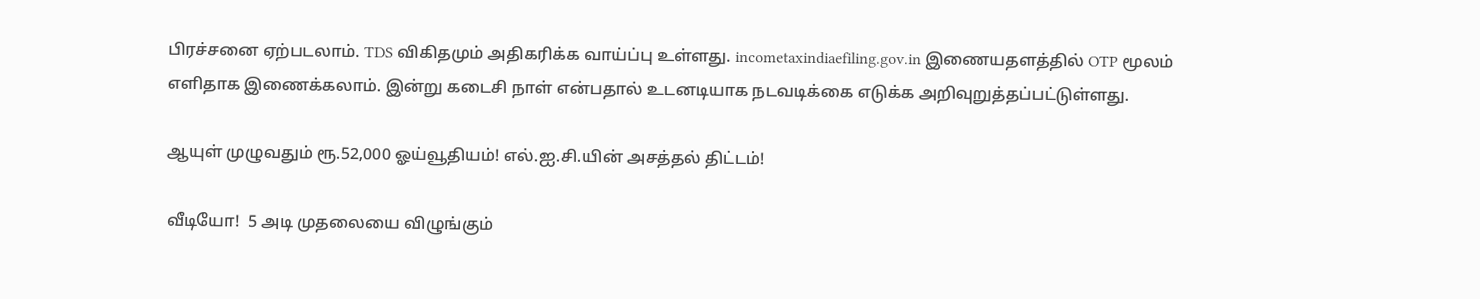பிரச்சனை ஏற்படலாம். TDS விகிதமும் அதிகரிக்க வாய்ப்பு உள்ளது. incometaxindiaefiling.gov.in இணையதளத்தில் OTP மூலம் எளிதாக இணைக்கலாம். இன்று கடைசி நாள் என்பதால் உடனடியாக நடவடிக்கை எடுக்க அறிவுறுத்தப்பட்டுள்ளது.

ஆயுள் முழுவதும் ரூ.52,000 ஓய்வூதியம்! எல்.ஐ.சி.யின் அசத்தல் திட்டம்!

வீடியோ!  5 அடி முதலையை விழுங்கும்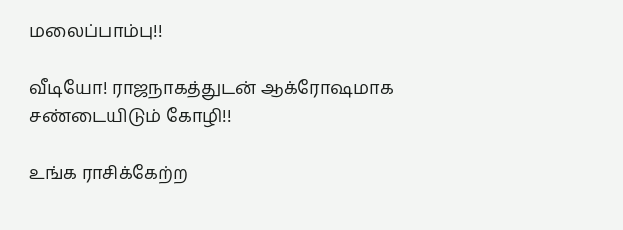மலைப்பாம்பு!!

வீடியோ! ராஜநாகத்துடன் ஆக்ரோஷமாக சண்டையிடும் கோழி!!

உங்க ராசிக்கேற்ற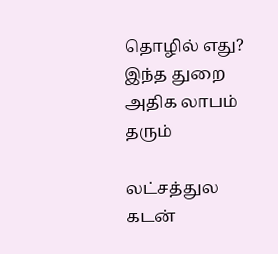தொழில் எது? இந்த துறை அதிக லாபம் தரும்

லட்சத்துல கடன்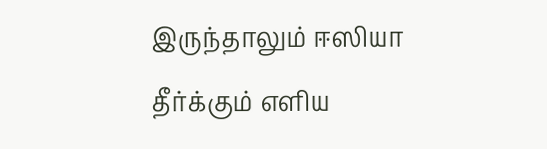இருந்தாலும் ஈஸியா தீர்க்கும் எளிய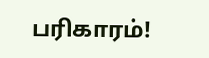பரிகாரம்!